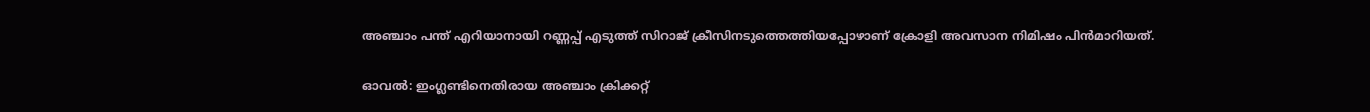അഞ്ചാം പന്ത് എറിയാനായി റണ്ണപ്പ് എടുത്ത് സിറാജ് ക്രീസിനടുത്തെത്തിയപ്പോഴാണ് ക്രോളി അവസാന നിമിഷം പിന്‍മാറിയത്.

ഓവല്‍: ഇംഗ്ലണ്ടിനെതിരായ അ‍ഞ്ചാം ക്രിക്കറ്റ്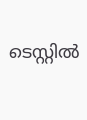ടെസ്റ്റില്‍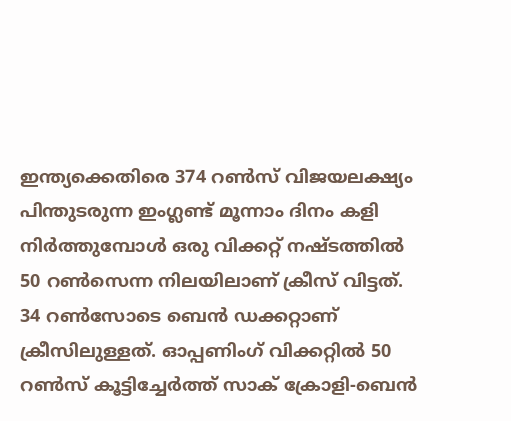ഇന്ത്യക്കെതിരെ 374 റണ്‍സ് വിജയലക്ഷ്യം പിന്തുടരുന്ന ഇംഗ്ലണ്ട് മൂന്നാം ദിനം കളി നിര്‍ത്തുമ്പോള്‍ ഒരു വിക്കറ്റ് നഷ്ടത്തില്‍ 50 റണ്‍സെന്ന നിലയിലാണ് ക്രീസ് വിട്ടത്. 34 റൺസോടെ ബെന്‍ ഡക്കറ്റാണ് ക്രീസിലുള്ളത്. ഓപ്പണിംഗ് വിക്കറ്റില്‍ 50 റണ്‍സ് കൂട്ടിച്ചേര്‍ത്ത് സാക് ക്രോളി-ബെന്‍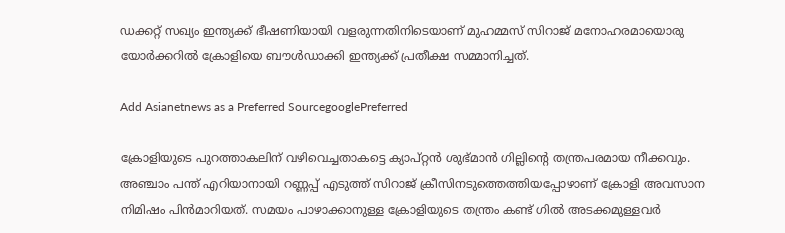ഡക്കറ്റ് സഖ്യം ഇന്ത്യക്ക് ഭീഷണിയായി വളരുന്നതിനിടെയാണ് മുഹമ്മസ് സിറാജ് മനോഹരമായൊരു യോര്‍ക്കറില്‍ ക്രോളിയെ ബൗള്‍ഡാക്കി ഇന്ത്യക്ക് പ്രതീക്ഷ സമ്മാനിച്ചത്.

Add Asianetnews as a Preferred SourcegooglePreferred

ക്രോളിയുടെ പുറത്താകലിന് വഴിവെച്ചതാകട്ടെ ക്യാപ്റ്റൻ ശുഭ്മാന്‍ ഗില്ലിന്‍റെ തന്ത്രപരമായ നീക്കവും. അഞ്ചാം പന്ത് എറിയാനായി റണ്ണപ്പ് എടുത്ത് സിറാജ് ക്രീസിനടുത്തെത്തിയപ്പോഴാണ് ക്രോളി അവസാന നിമിഷം പിന്‍മാറിയത്. സമയം പാഴാക്കാനുള്ള ക്രോളിയുടെ തന്ത്രം കണ്ട് ഗില്‍ അടക്കമുള്ളവര്‍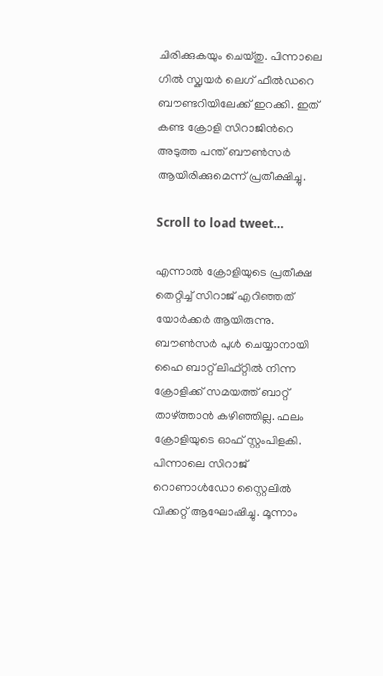ചിരിക്കുകയും ചെയ്തു. പിന്നാലെ ഗില്‍ സ്ക്വയര്‍ ലെഗ് ഫീല്‍ഡറെ ബൗണ്ടറിയിലേക്ക് ഇറക്കി. ഇത് കണ്ട ക്രോളി സിറാജിന്‍റെ അടുത്ത പന്ത് ബൗണ്‍സര്‍ ആയിരിക്കുമെന്ന് പ്രതീക്ഷിച്ചു.

Scroll to load tweet…

എന്നാല്‍ ക്രോളിയുടെ പ്രതീക്ഷ തെറ്റിച്ച് സിറാജ് എറിഞ്ഞത് യോര്‍ക്കര്‍ ആയിരുന്നു. ബൗൺസര്‍ പുള്‍ ചെയ്യാനായി ഹൈ ബാറ്റ് ലിഫ്റ്റില്‍ നിന്ന ക്രോളിക്ക് സമയത്ത് ബാറ്റ് താഴ്ത്താന്‍ കഴിഞ്ഞില്ല. ഫലം ക്രോളിയുടെ ഓഫ് സ്റ്റംപിളകി. പിന്നാലെ സിറാജ് റൊണാള്‍ഡോ സ്റ്റൈലില്‍ വിക്കറ്റ് ആഘോഷിച്ചു. മൂന്നാം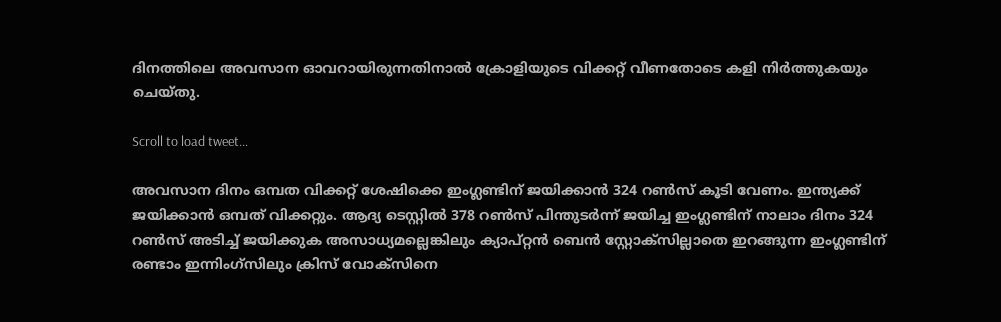ദിനത്തിലെ അവസാന ഓവറായിരുന്നതിനാല്‍ ക്രോളിയുടെ വിക്കറ്റ് വീണതോടെ കളി നിര്‍ത്തുകയും ചെയ്തു.

Scroll to load tweet…

അവസാന ദിനം ഒമ്പത വിക്കറ്റ് ശേഷിക്കെ ഇംഗ്ലണ്ടിന് ജയിക്കാന്‍ 324 റൺസ് കൂടി വേണം. ഇന്ത്യക്ക് ജയിക്കാന്‍ ഒമ്പത് വിക്കറ്റും. ആദ്യ ടെസ്റ്റില്‍ 378 റണ്‍സ് പിന്തുടര്‍ന്ന് ജയിച്ച ഇംഗ്ലണ്ടിന് നാലാം ദിനം 324 റൺസ് അടിച്ച് ജയിക്കുക അസാധ്യമല്ലെങ്കിലും ക്യാപ്റ്റന്‍ ബെന്‍ സ്റ്റോക്സില്ലാതെ ഇറങ്ങുന്ന ഇംഗ്ലണ്ടിന് രണ്ടാം ഇന്നിംഗ്സിലും ക്രിസ് വോക്സിനെ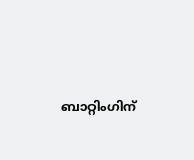ബാറ്റിംഗിന്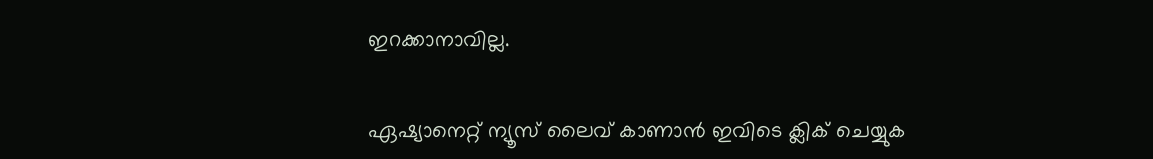ഇറക്കാനാവില്ല.

ഏഷ്യാനെറ്റ് ന്യൂസ് ലൈവ് കാണാന്‍ ഇവിടെ ക്ലിക് ചെയ്യുക